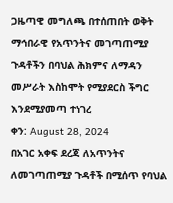ጋዜጣዊ መግለጫ በተሰጠበት ወቅት
ማኅበራዊ የአጥንትና መገጣጠሚያ ጉዳቶችን በባህል ሕክምና ለማዳን መሥራት እስከሞት የሚያደርስ ችግር እንደሚያመጣ ተነገረ
ቀን: August 28, 2024
በአገር አቀፍ ደረጃ ለአጥንትና ለመገጣጠሚያ ጉዳቶች በሚሰጥ የባህል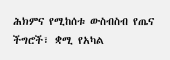ሕክምና የሚከሰቱ ውስብስብ የጤና ችግሮች፣ ቋሚ የአካል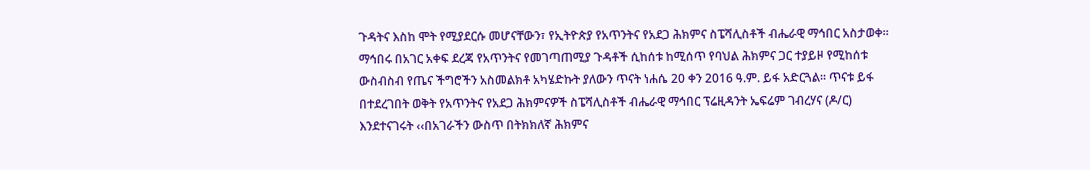ጉዳትና እስከ ሞት የሚያደርሱ መሆናቸውን፣ የኢትዮጵያ የአጥንትና የአደጋ ሕክምና ስፔሻሊስቶች ብሔራዊ ማኅበር አስታወቀ፡፡
ማኅበሩ በአገር አቀፍ ደረጃ የአጥንትና የመገጣጠሚያ ጉዳቶች ሲከሰቱ ከሚሰጥ የባህል ሕክምና ጋር ተያይዞ የሚከሰቱ ውስብስብ የጤና ችግሮችን አስመልክቶ አካሄድኩት ያለውን ጥናት ነሐሴ 20 ቀን 2016 ዓ.ም. ይፋ አድርጓል፡፡ ጥናቱ ይፋ በተደረገበት ወቅት የአጥንትና የአደጋ ሕክምናዎች ስፔሻሊስቶች ብሔራዊ ማኅበር ፕሬዚዳንት ኤፍሬም ገብረሃና (ዶ/ር) እንደተናገሩት ‹‹በአገራችን ውስጥ በትክክለኛ ሕክምና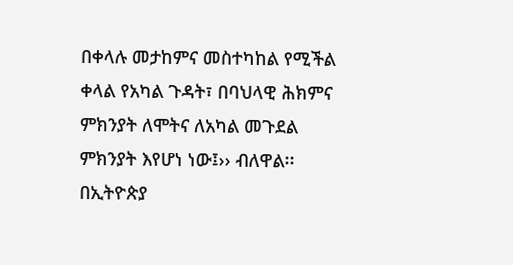በቀላሉ መታከምና መስተካከል የሚችል ቀላል የአካል ጉዳት፣ በባህላዊ ሕክምና ምክንያት ለሞትና ለአካል መጉደል ምክንያት እየሆነ ነው፤›› ብለዋል፡፡
በኢትዮጵያ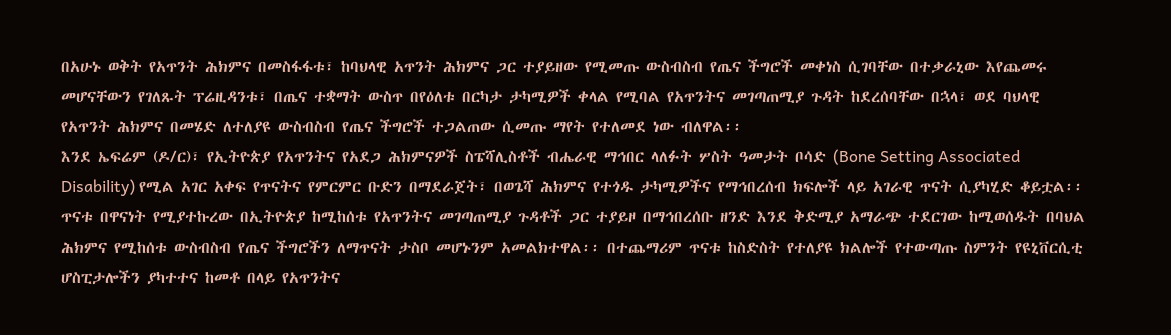በአሁኑ ወቅት የአጥንት ሕክምና በመስፋፋቱ፣ ከባህላዊ አጥንት ሕክምና ጋር ተያይዘው የሚመጡ ውስብስብ የጤና ችግሮች መቀነስ ሲገባቸው በተቃራኒው እየጨመሩ መሆናቸውን የገለጹት ፕሬዚዳንቱ፣ በጤና ተቋማት ውስጥ በየዕለቱ በርካታ ታካሚዎች ቀላል የሚባል የአጥንትና መገጣጠሚያ ጉዳት ከደረሰባቸው በኋላ፣ ወደ ባህላዊ የአጥንት ሕክምና በመሄድ ለተለያዩ ውስብስብ የጤና ችግሮች ተጋልጠው ሲመጡ ማየት የተለመደ ነው ብለዋል፡፡
እንደ ኤፍሬም (ዶ/ር)፣ የኢትዮጵያ የአጥንትና የአደጋ ሕክምናዎች ስፔሻሊስቶች ብሔራዊ ማኅበር ላለፉት ሦስት ዓመታት ቦሳድ (Bone Setting Associated Disability) የሚል አገር አቀፍ የጥናትና የምርምር ቡድን በማደራጀት፣ በወጌሻ ሕክምና የተጎዱ ታካሚዎችና የማኅበረሰብ ክፍሎች ላይ አገራዊ ጥናት ሲያካሂድ ቆይቷል፡፡
ጥናቱ በዋናነት የሚያተኩረው በኢትዮጵያ ከሚከሰቱ የአጥንትና መገጣጠሚያ ጉዳቶች ጋር ተያይዞ በማኅበረሰቡ ዘንድ እንደ ቅድሚያ አማራጭ ተደርገው ከሚወሰዱት በባህል ሕክምና የሚከሰቱ ውስብስብ የጤና ችግሮችን ለማጥናት ታስቦ መሆኑንም አመልክተዋል፡፡ በተጨማሪም ጥናቱ ከስድስት የተለያዩ ክልሎች የተውጣጡ ስምንት የዩኒቨርሲቲ ሆስፒታሎችን ያካተተና ከመቶ በላይ የአጥንትና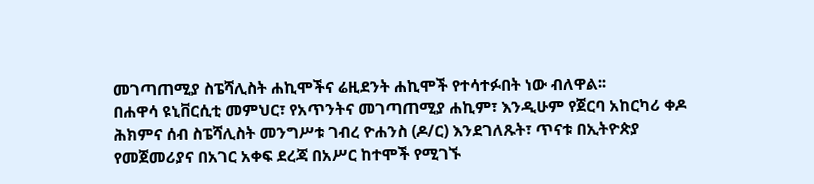መገጣጠሚያ ስፔሻሊስት ሐኪሞችና ሬዚደንት ሐኪሞች የተሳተፉበት ነው ብለዋል፡፡
በሐዋሳ ዩኒቨርሲቲ መምህር፣ የአጥንትና መገጣጠሚያ ሐኪም፣ እንዲሁም የጀርባ አከርካሪ ቀዶ ሕክምና ሰብ ስፔሻሊስት መንግሥቱ ገብረ ዮሐንስ (ዶ/ር) እንደገለጹት፣ ጥናቱ በኢትዮጵያ የመጀመሪያና በአገር አቀፍ ደረጃ በአሥር ከተሞች የሚገኙ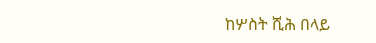ከሦስት ሺሕ በላይ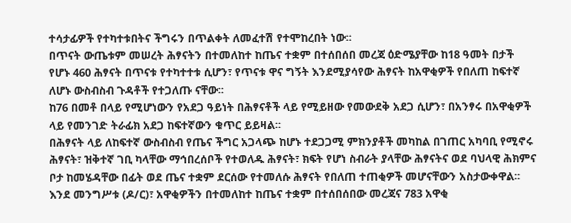ተሳታፊዎች የተካተቱበትና ችግሩን በጥልቀት ለመፈተሽ የተሞከረበት ነው፡፡
በጥናት ውጤቱም መሠረት ሕፃናትን በተመለከተ ከጤና ተቋም በተሰበሰበ መረጃ ዕድሜያቸው ከ18 ዓመት በታች የሆኑ 460 ሕፃናት በጥናቱ የተካተተቱ ሲሆን፣ የጥናቱ ዋና ግኝት እንደሚያሳየው ሕፃናት ከአዋቂዎች የበለጠ ከፍተኛ ለሆኑ ውስብስብ ጉዳቶች የተጋለጡ ናቸው፡፡
ከ76 በመቶ በላይ የሚሆነውን የአደጋ ዓይነት በሕፃናቶች ላይ የሚይዘው የመውደቅ አደጋ ሲሆን፣ በአንፃሩ በአዋቂዎች ላይ የመንገድ ትራፊክ አደጋ ከፍተኛውን ቁጥር ይይዛል፡፡
በሕፃናት ላይ ለከፍተኛ ውስብስብ የጤና ችግር አጋላጭ ከሆኑ ተደጋጋሚ ምክንያቶች መካከል በገጠር አካባቢ የሚኖሩ ሕፃናት፣ ዝቅተኛ ገቢ ካላቸው ማኅበረሰቦች የተወለዱ ሕፃናት፣ ክፍት የሆነ ስብራት ያላቸው ሕፃናትና ወደ ባህላዊ ሕክምና ቦታ ከመሄዳቸው በፊት ወደ ጤና ተቋም ደርሰው የተመለሱ ሕፃናት የበለጠ ተጠቂዎች መሆናቸውን አስታውቀዋል፡፡
እንደ መንግሥቱ (ዶ/ር)፣ አዋቂዎችን በተመለከተ ከጤና ተቋም በተሰበሰበው መረጃና 783 አዋቂ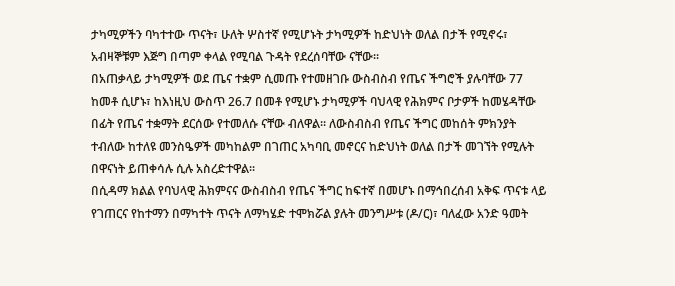ታካሚዎችን ባካተተው ጥናት፣ ሁለት ሦስተኛ የሚሆኑት ታካሚዎች ከድህነት ወለል በታች የሚኖሩ፣ አብዛኞቹም እጅግ በጣም ቀላል የሚባል ጉዳት የደረሰባቸው ናቸው፡፡
በአጠቃላይ ታካሚዎች ወደ ጤና ተቋም ሲመጡ የተመዘገቡ ውስብስብ የጤና ችግሮች ያሉባቸው 77 ከመቶ ሲሆኑ፣ ከእነዚህ ውስጥ 26.7 በመቶ የሚሆኑ ታካሚዎች ባህላዊ የሕክምና ቦታዎች ከመሄዳቸው በፊት የጤና ተቋማት ደርሰው የተመለሱ ናቸው ብለዋል፡፡ ለውስብስብ የጤና ችግር መከሰት ምክንያት ተብለው ከተለዩ መንስዔዎች መካከልም በገጠር አካባቢ መኖርና ከድህነት ወለል በታች መገኘት የሚሉት በዋናነት ይጠቀሳሉ ሲሉ አስረድተዋል፡፡
በሲዳማ ክልል የባህላዊ ሕክምናና ውስብስብ የጤና ችግር ከፍተኛ በመሆኑ በማኅበረሰብ አቅፍ ጥናቱ ላይ የገጠርና የከተማን በማካተት ጥናት ለማካሄድ ተሞክሯል ያሉት መንግሥቱ (ዶ/ር)፣ ባለፈው አንድ ዓመት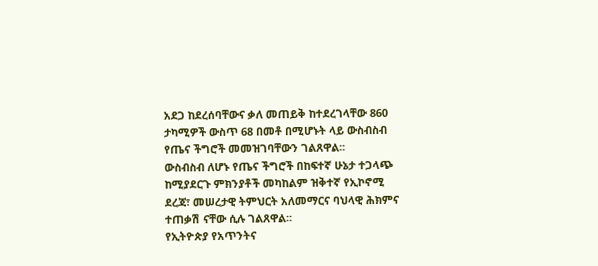አደጋ ከደረሰባቸውና ቃለ መጠይቅ ከተደረገላቸው 860 ታካሚዎች ውስጥ 68 በመቶ በሚሆኑት ላይ ውስብስብ የጤና ችግሮች መመዝገባቸውን ገልጸዋል፡፡
ውስብስብ ለሆኑ የጤና ችግሮች በከፍተኛ ሁኔታ ተጋላጭ ከሚያደርጉ ምክንያቶች መካከልም ዝቅተኛ የኢኮኖሚ ደረጃ፣ መሠረታዊ ትምህርት አለመማርና ባህላዊ ሕክምና ተጠቃሽ ናቸው ሲሉ ገልጸዋል፡፡
የኢትዮጵያ የአጥንትና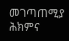መገጣጠሚያ ሕክምና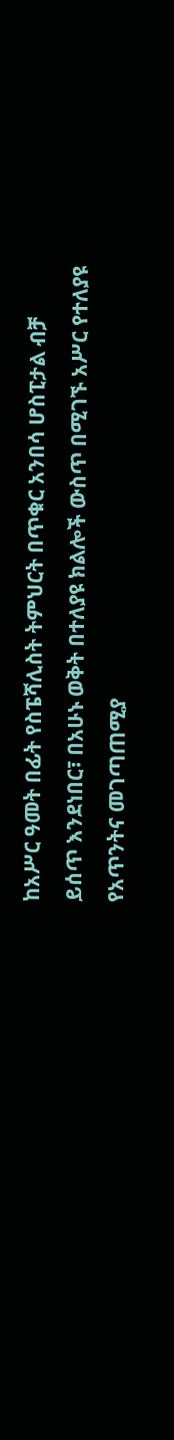ከአሥር ዓመት በፊት የስፔሻሊስት ትምህርት በጥቁር አንበሳ ሆስፒታል ብቻ ይሰጥ እንደነበር፣ በአሁኑ ወቅት በተለያዩ ክልሎች ውስጥ በሚገኙ አሥር የተለያዩ የአጥንትና መገጣጠሚያ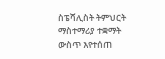ስፔሻሊስት ትምህርት ማስተማሪያ ተቋማት ውስጥ እየተሰጠ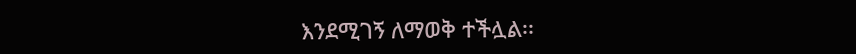እንደሚገኝ ለማወቅ ተችሏል፡፡